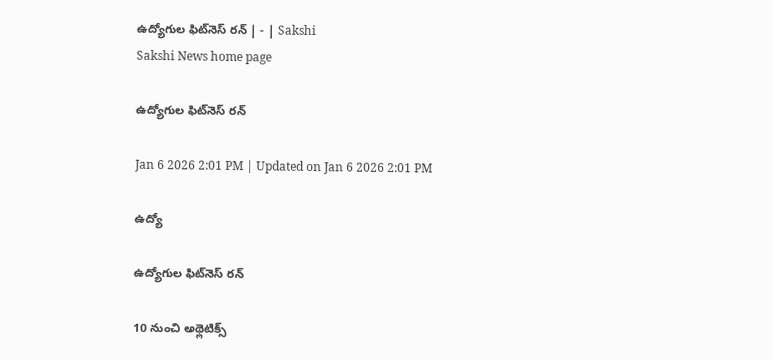ఉద్యోగుల ఫిట్‌నెస్‌ రన్‌ | - | Sakshi
Sakshi News home page

ఉద్యోగుల ఫిట్‌నెస్‌ రన్‌

Jan 6 2026 2:01 PM | Updated on Jan 6 2026 2:01 PM

ఉద్యో

ఉద్యోగుల ఫిట్‌నెస్‌ రన్‌

10 నుంచి అథ్లెటిక్స్‌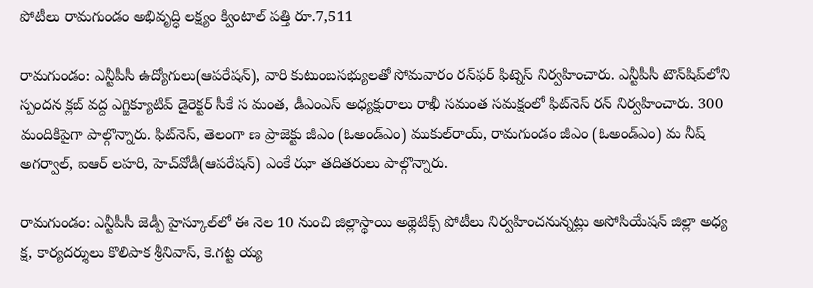పోటీలు రామగుండం అభివృద్ధి లక్ష్యం క్వింటాల్‌ పత్తి రూ.7,511

రామగుండం: ఎన్టీపీసీ ఉద్యోగులు(ఆపరేషన్‌), వారి కుటుంబసభ్యులతో సోమవారం రన్‌ఫర్‌ ఫిట్నెస్‌ నిర్వహించారు. ఎన్టీపీసీ టౌన్‌షిప్‌లోని స్పందన క్లబ్‌ వద్ద ఎగ్జిక్యూటివ్‌ డైరెక్టర్‌ సీకే స మంత, డీఎంఎస్‌ అధ్యక్షురాలు రాఖీ సమంత సమక్షంలో ఫిట్‌నెస్‌ రన్‌ నిర్వహించారు. 300 మందికిపైగా పాల్గొన్నారు. ఫిట్‌నెస్‌, తెలంగా ణ ప్రాజెక్టు జీఎం (ఓఅండ్‌ఎం) ముకుల్‌రాయ్‌, రామగుండం జీఎం (ఓఅండ్‌ఎం) మ నీష్‌ అగర్వాల్‌, ఐఆర్‌ లహరి, హెచ్‌వోడీ(ఆపరేషన్‌) ఎంకే ఝా తదితరులు పాల్గొన్నారు.

రామగుండం: ఎన్టీపీసీ జెడ్పీ హైస్కూల్‌లో ఈ నెల 10 నుంచి జిల్లాస్థాయి అథ్లెటిక్స్‌ పోటీలు నిర్వహించనున్నట్లు అసోసియేషన్‌ జిల్లా అధ్య క్ష, కార్యదర్శులు కొలిపాక శ్రీనివాస్‌, కె.గట్ట య్య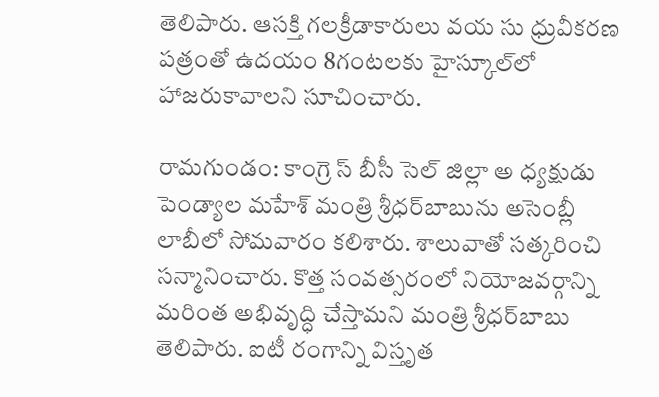తెలిపారు. ఆసక్తి గలక్రీడాకారులు వయ సు ధ్రువీకరణ పత్రంతో ఉదయం 8గంటలకు హైస్కూల్‌లో హాజరుకావాలని సూచించారు.

రామగుండం: కాంగ్రె స్‌ బీసీ సెల్‌ జిల్లా అ ధ్యక్షుడు పెండ్యాల మహేశ్‌ మంత్రి శ్రీధర్‌బాబును అసెంబ్లీ లాబీలో సోమవారం కలిశారు. శాలువాతో సత్కరించి సన్మానించారు. కొత్త సంవత్సరంలో నియోజవర్గాన్ని మరింత అభివృద్ధి చేస్తామని మంత్రి శ్రీధర్‌బాబు తెలిపారు. ఐటీ రంగాన్ని విస్తృత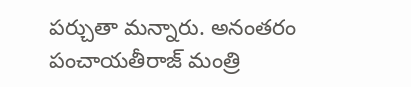పర్చుతా మన్నారు. అనంతరం పంచాయతీరాజ్‌ మంత్రి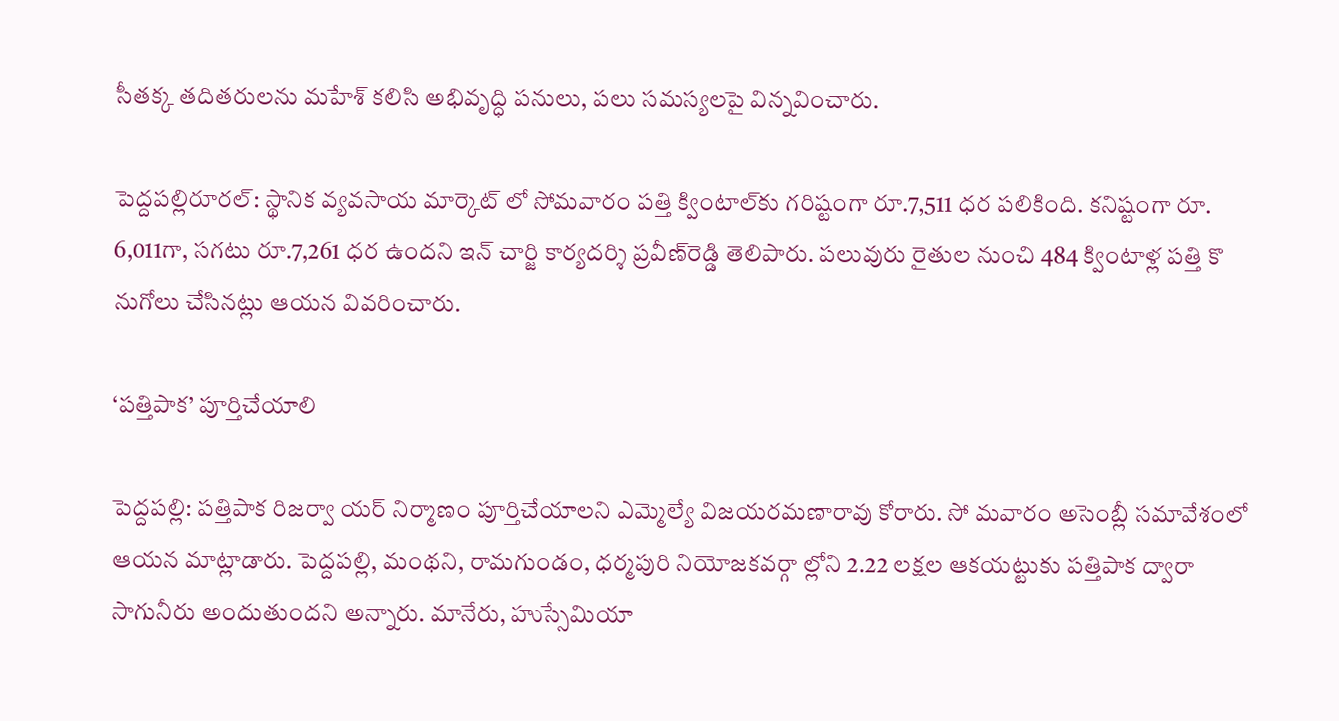సీతక్క తదితరులను మహేశ్‌ కలిసి అభివృద్ధి పనులు, పలు సమస్యలపై విన్నవించారు.

పెద్దపల్లిరూరల్‌: స్థానిక వ్యవసాయ మార్కెట్‌ లో సోమవారం పత్తి క్వింటాల్‌కు గరిష్టంగా రూ.7,511 ధర పలికింది. కనిష్టంగా రూ. 6,011గా, సగటు రూ.7,261 ధర ఉందని ఇన్‌ చార్జి కార్యదర్శి ప్రవీణ్‌రెడ్డి తెలిపారు. పలువురు రైతుల నుంచి 484 క్వింటాళ్ల పత్తి కొ నుగోలు చేసినట్లు ఆయన వివరించారు.

‘పత్తిపాక’ పూర్తిచేయాలి

పెద్దపల్లి: పత్తిపాక రిజర్వా యర్‌ నిర్మాణం పూర్తిచేయాలని ఎమ్మెల్యే విజయరమణారావు కోరారు. సో మవారం అసెంబ్లీ సమావేశంలో ఆయన మాట్లాడారు. పెద్దపల్లి, మంథని, రామగుండం, ధర్మపురి నియోజకవర్గా ల్లోని 2.22 లక్షల ఆకయట్టుకు పత్తిపాక ద్వారా సాగునీరు అందుతుందని అన్నారు. మానేరు, హుస్సేమియా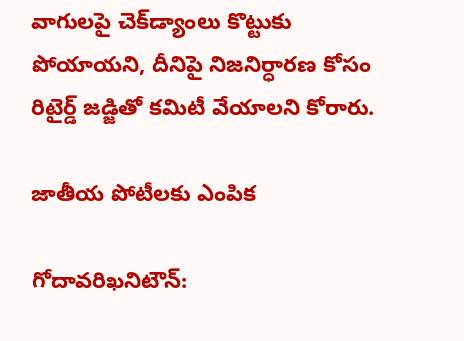వాగులపై చెక్‌డ్యాంలు కొట్టుకు పోయాయని, దీనిపై నిజనిర్ధారణ కోసం రిటైర్డ్‌ జడ్జితో కమిటీ వేయాలని కోరారు.

జాతీయ పోటీలకు ఎంపిక

గోదావరిఖనిటౌన్‌: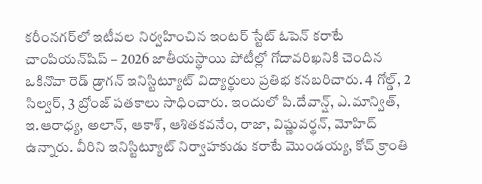కరీంనగర్‌లో ఇటీవల నిర్వహించిన ఇంటర్‌ స్టేట్‌ ఓపెన్‌ కరాటే చాంపియన్‌షిప్‌ – 2026 జాతీయస్థాయి పోటీల్లో గోదావరిఖనికి చెందిన ఒకినొవా రెడ్‌ డ్రాగన్‌ ఇనిస్టిట్యూట్‌ విద్యార్థులు ప్రతిభ కనబరిచారు. 4 గోల్డ్‌, 2 సిల్వర్‌, 3 బ్రోంజ్‌ పతకాలు సాధించారు. ఇందులో పి.దేవాన్ష్‌, ఎ.మాన్విత్‌, ఇ.ఆరాధ్య, అలాన్‌, ఆకాశ్‌, ఆశితకవనేం, రాజా, విష్ణువర్థన్‌, మోహిద్‌ ఉన్నారు. వీరిని ఇనిస్టిట్యూట్‌ నిర్వాహకుడు కరాటే మొండయ్య, కోచ్‌ క్రాంతి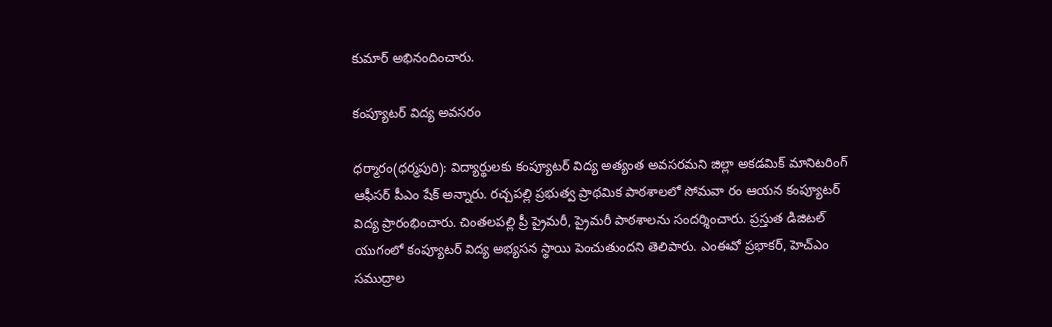కుమార్‌ అభినందించారు.

కంప్యూటర్‌ విద్య అవసరం

ధర్మారం(ధర్మపురి): విద్యార్థులకు కంప్యూటర్‌ విద్య అత్యంత అవసరమని జిల్లా అకడమిక్‌ మానిటరింగ్‌ ఆఫీసర్‌ పీఎం షేక్‌ అన్నారు. రచ్చపల్లి ప్రభుత్వ ప్రాథమిక పాఠశాలలో సోమవా రం ఆయన కంప్యూటర్‌ విద్య ప్రారంభించారు. చింతలపల్లి ప్రీ ప్రైమరీ, ప్రైమరీ పాఠశాలను సందర్శించారు. ప్రస్తుత డిజిటల్‌ యుగంలో కంప్యూటర్‌ విద్య అభ్యసన స్థాయి పెంచుతుందని తెలిపారు. ఎంఈవో ప్రభాకర్‌, హెచ్‌ఎం సముద్రాల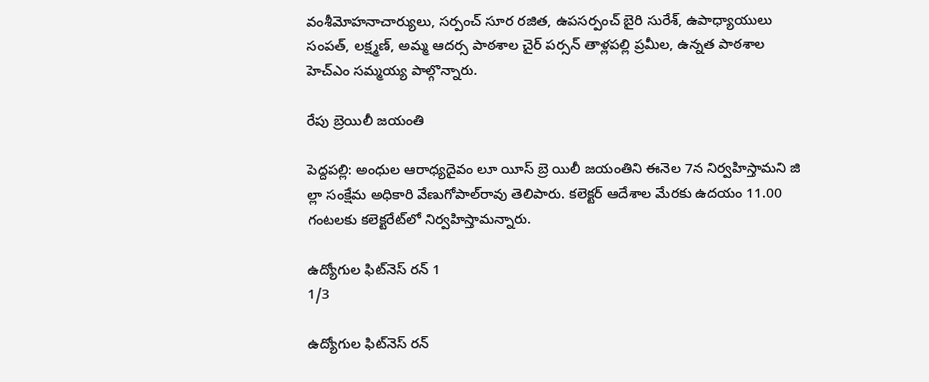వంశీమోహనాచార్యులు, సర్పంచ్‌ సూర రజిత, ఉపసర్పంచ్‌ బైరి సురేశ్‌, ఉపాధ్యాయులు సంపత్‌, లక్ష్మణ్‌, అమ్మ ఆదర్స పాఠశాల చైర్‌ పర్సన్‌ తాళ్లపల్లి ప్రమీల, ఉన్నత పాఠశాల హెచ్‌ఎం సమ్మయ్య పాల్గొన్నారు.

రేపు బ్రెయిలీ జయంతి

పెద్దపల్లి: అంధుల ఆరాధ్యదైవం లూ యీస్‌ బ్రె యిలీ జయంతిని ఈనెల 7న నిర్వహిస్తామని జి ల్లా సంక్షేమ అధికారి వేణుగోపాల్‌రావు తెలిపారు. కలెక్టర్‌ ఆదేశాల మేరకు ఉదయం 11.00 గంటలకు కలెక్టరేట్‌లో నిర్వహిస్తామన్నారు.

ఉద్యోగుల ఫిట్‌నెస్‌ రన్‌ 1
1/3

ఉద్యోగుల ఫిట్‌నెస్‌ రన్‌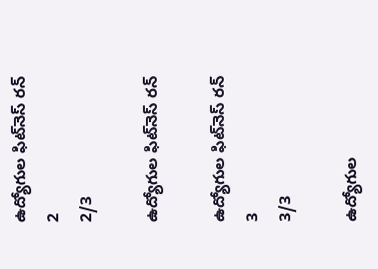ఉద్యోగుల ఫిట్‌నెస్‌ రన్‌ 2
2/3

ఉద్యోగుల ఫిట్‌నెస్‌ రన్‌

ఉద్యోగుల ఫిట్‌నెస్‌ రన్‌ 3
3/3

ఉద్యోగుల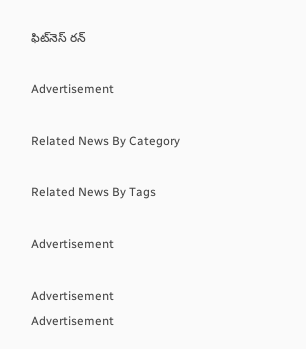ఫిట్‌నెస్‌ రన్‌

Advertisement

Related News By Category

Related News By Tags

Advertisement

Advertisement
Advertisement